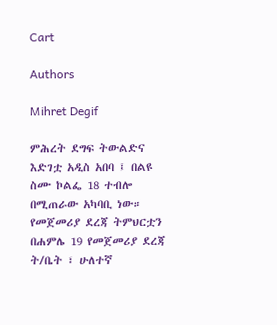Cart

Authors

Mihret Degif

ምሕረት ደግፍ ትውልድና እድገቷ አዲስ አበባ ፤ በልዩ ስሙ ኮልፌ 18 ተብሎ በሚጠራው አካባቢ ነው። የመጀመሪያ ደረጃ ትምህርቷን በሐምሌ 19 የመጀመሪያ ደረጃ ት/ቤት ፣ ሁለተኛ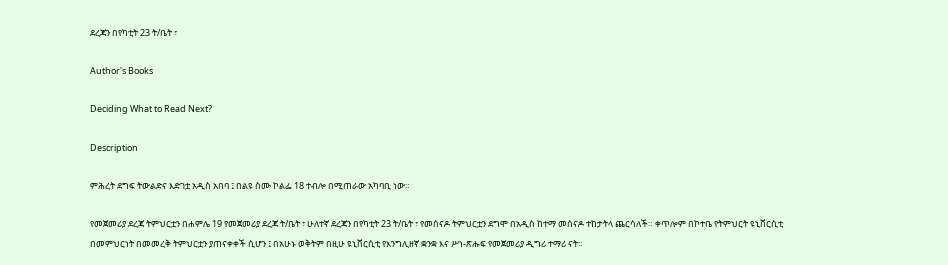ደረጃን በየካቲት 23 ት/ቤት ፣

Author's Books

Deciding What to Read Next?

Description

ምሕረት ደግፍ ትውልድና እድገቷ አዲስ አበባ ፤ በልዩ ስሙ ኮልፌ 18 ተብሎ በሚጠራው አካባቢ ነው።

የመጀመሪያ ደረጃ ትምህርቷን በሐምሌ 19 የመጀመሪያ ደረጃ ት/ቤት ፣ ሁለተኛ ደረጃን በየካቲት 23 ት/ቤት ፣ የመሰናዶ ትምህርቷን ደግሞ በአዲስ ከተማ መሰናዶ ተከታትላ ጨርሳለች። ቀጥሎም በኮተቤ የትምህርት ዩኒቨርሲቲ በመምህርነት በመመረቅ ትምህርቷን ያጠናቀቀች ሲሆን ፤ በአሁኑ ወቅትም በዚሁ ዩኒቨርሲቲ የእንግሊዘኛ ቋንቋ እና ሥነ-ጽሑፍ የመጀመሪያ ዲግሪ ተማሪ ናት።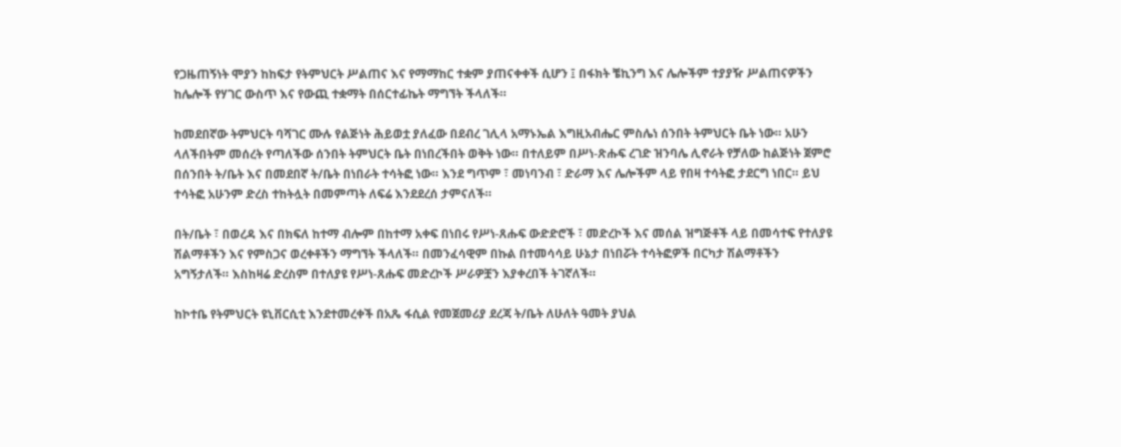የጋዜጠኝነት ሞያን ከከፍታ የትምህርት ሥልጠና እና የማማከር ተቋም ያጠናቀቀች ሲሆን ፤ በፋክት ቼኪንግ እና ሌሎችም ተያያዥ ሥልጠናዎችን ከሌሎች የሃገር ውስጥ እና የውጪ ተቋማት በሰርተፊኬት ማግኘት ችላለች።

ከመደበኛው ትምህርት ባሻገር ሙሉ የልጅነት ሕይወቷ ያለፈው በደብረ ገሊላ አማኑኤል እግዚአብሔር ምስሌነ ሰንበት ትምህርት ቤት ነው። አሁን ላለችበትም መሰረት የጣለችው ሰንበት ትምህርት ቤት በነበረችበት ወቅት ነው። በተለይም በሥነ-ጽሑፍ ረገድ ዝንባሌ ሊኖራት የቻለው ከልጅነት ጀምሮ በሰንበት ት/ቤት እና በመደበኛ ት/ቤት በነበራት ተሳትፎ ነው። እንደ ግጥም ፣ መነባንብ ፣ ድራማ እና ሌሎችም ላይ የበዛ ተሳትፎ ታደርግ ነበር። ይህ ተሳትፎ አሁንም ድረስ ተከትሏት በመምጣት ለፍሬ እንደደረሰ ታምናለች።

በት/ቤት ፣ በወረዳ እና በክፍለ ከተማ ብሎም በከተማ አቀፍ በነበሩ የሥነ-ጸሑፍ ውድድሮች ፣ መድረኮች እና መሰል ዝግጅቶች ላይ በመሳተፍ የተለያዩ ሽልማቶችን እና የምስጋና ወረቀቶችን ማግኘት ችላለች። በመንፈሳዊም በኩል በተመሳሳይ ሁኔታ በነበሯት ተሳትፎዎች በርካታ ሽልማቶችን አግኝታለች። እስከዛሬ ድረስም በተለያዩ የሥነ-ጸሑፍ መድረኮች ሥራዎቿን እያቀረበች ትገኛለች።

ከኮተቤ የትምህርት ዩኒቨርሲቲ እንደተመረቀች በአጼ ፋሲል የመጀመሪያ ደረጃ ት/ቤት ለሁለት ዓመት ያህል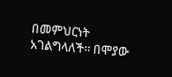በመምህርነት አገልግላለች። በሞያው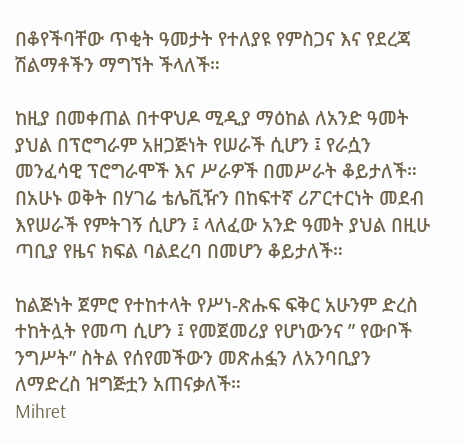በቆየችባቸው ጥቂት ዓመታት የተለያዩ የምስጋና እና የደረጃ ሽልማቶችን ማግኘት ችላለች።

ከዚያ በመቀጠል በተዋህዶ ሚዲያ ማዕከል ለአንድ ዓመት ያህል በፕሮግራም አዘጋጅነት የሠራች ሲሆን ፤ የራሷን መንፈሳዊ ፕሮግራሞች እና ሥራዎች በመሥራት ቆይታለች። በአሁኑ ወቅት በሃገሬ ቴሌቪዥን በከፍተኛ ሪፖርተርነት መደብ እየሠራች የምትገኝ ሲሆን ፤ ላለፈው አንድ ዓመት ያህል በዚሁ ጣቢያ የዜና ክፍል ባልደረባ በመሆን ቆይታለች።

ከልጅነት ጀምሮ የተከተላት የሥነ-ጽሑፍ ፍቅር አሁንም ድረስ ተከትሏት የመጣ ሲሆን ፤ የመጀመሪያ የሆነውንና ” የውቦች ንግሥት” ስትል የሰየመችውን መጽሐፏን ለአንባቢያን ለማድረስ ዝግጅቷን አጠናቃለች።
Mihret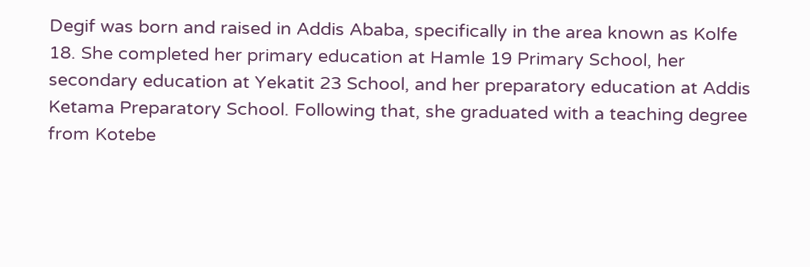Degif was born and raised in Addis Ababa, specifically in the area known as Kolfe 18. She completed her primary education at Hamle 19 Primary School, her secondary education at Yekatit 23 School, and her preparatory education at Addis Ketama Preparatory School. Following that, she graduated with a teaching degree from Kotebe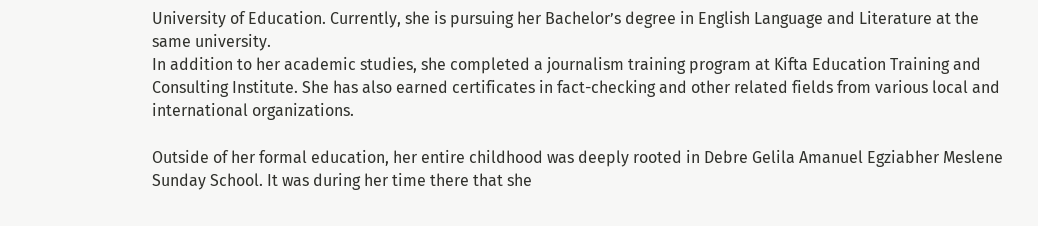University of Education. Currently, she is pursuing her Bachelor’s degree in English Language and Literature at the same university.
In addition to her academic studies, she completed a journalism training program at Kifta Education Training and Consulting Institute. She has also earned certificates in fact-checking and other related fields from various local and international organizations.

Outside of her formal education, her entire childhood was deeply rooted in Debre Gelila Amanuel Egziabher Meslene Sunday School. It was during her time there that she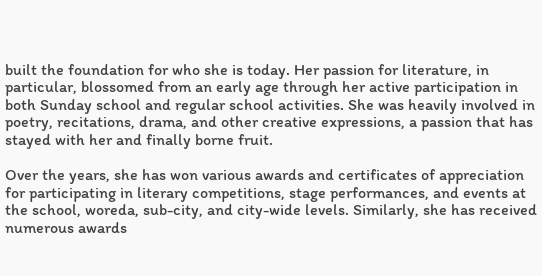built the foundation for who she is today. Her passion for literature, in particular, blossomed from an early age through her active participation in both Sunday school and regular school activities. She was heavily involved in poetry, recitations, drama, and other creative expressions, a passion that has stayed with her and finally borne fruit.

Over the years, she has won various awards and certificates of appreciation for participating in literary competitions, stage performances, and events at the school, woreda, sub-city, and city-wide levels. Similarly, she has received numerous awards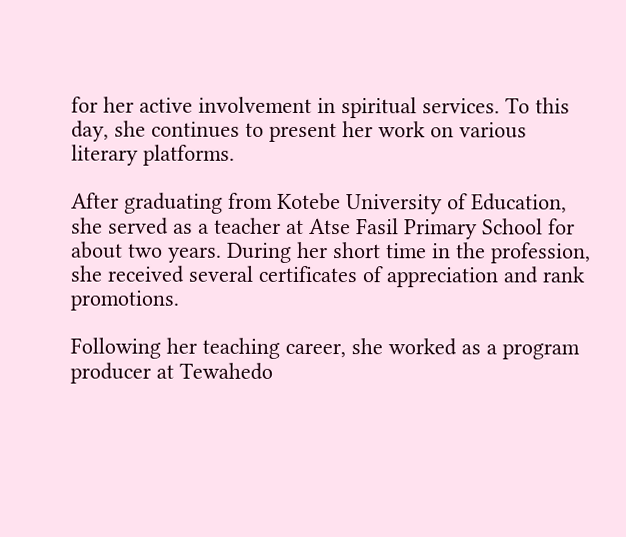for her active involvement in spiritual services. To this day, she continues to present her work on various literary platforms.

After graduating from Kotebe University of Education, she served as a teacher at Atse Fasil Primary School for about two years. During her short time in the profession, she received several certificates of appreciation and rank promotions.

Following her teaching career, she worked as a program producer at Tewahedo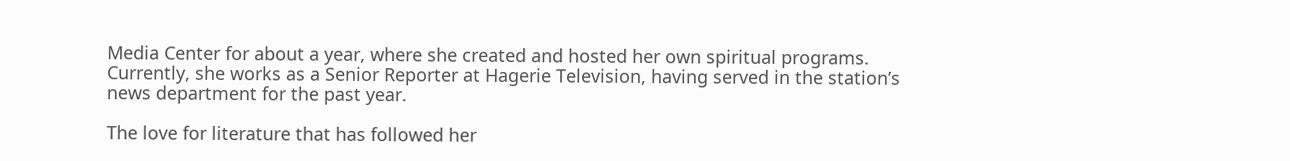Media Center for about a year, where she created and hosted her own spiritual programs. Currently, she works as a Senior Reporter at Hagerie Television, having served in the station’s news department for the past year.

The love for literature that has followed her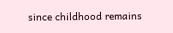since childhood remains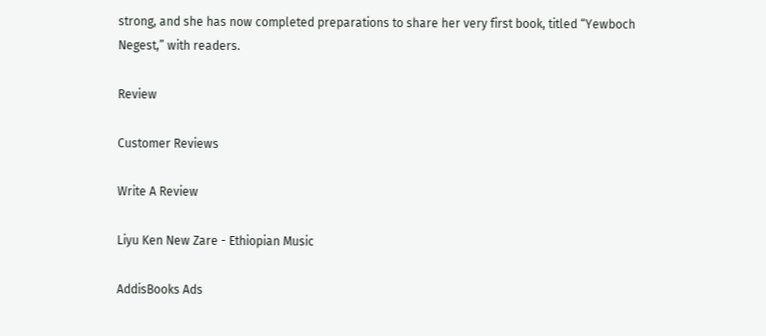strong, and she has now completed preparations to share her very first book, titled “Yewboch Negest,” with readers.

Review

Customer Reviews

Write A Review

Liyu Ken New Zare - Ethiopian Music

AddisBooks Ads